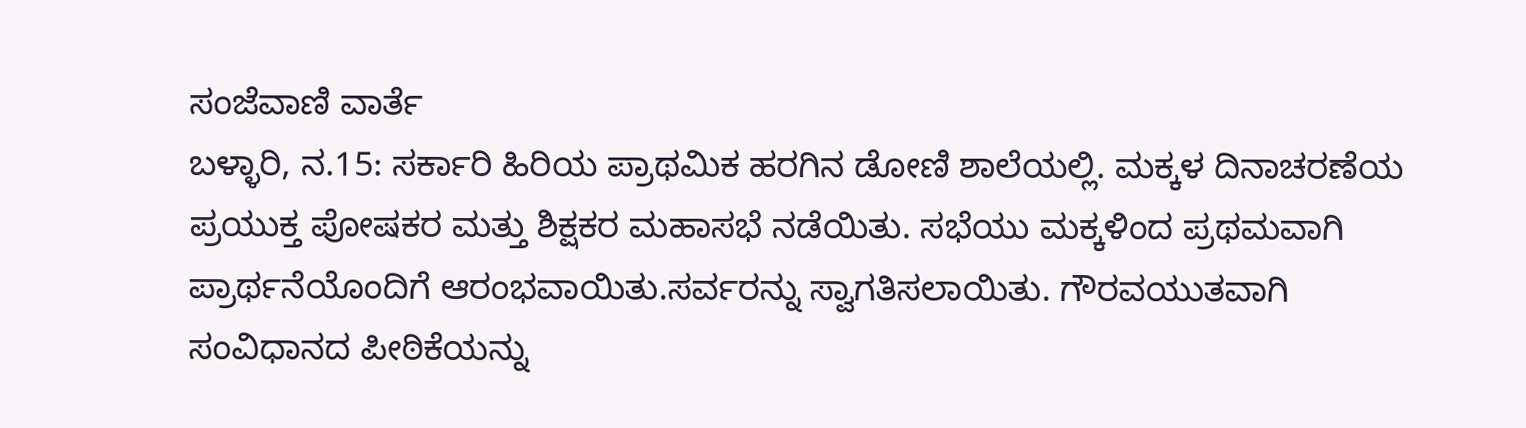ಸಂಜೆವಾಣಿ ವಾರ್ತೆ
ಬಳ್ಳಾರಿ, ನ.15: ಸರ್ಕಾರಿ ಹಿರಿಯ ಪ್ರಾಥಮಿಕ ಹರಗಿನ ಡೋಣಿ ಶಾಲೆಯಲ್ಲಿ. ಮಕ್ಕಳ ದಿನಾಚರಣೆಯ ಪ್ರಯುಕ್ತ ಪೋಷಕರ ಮತ್ತು ಶಿಕ್ಷಕರ ಮಹಾಸಭೆ ನಡೆಯಿತು. ಸಭೆಯು ಮಕ್ಕಳಿಂದ ಪ್ರಥಮವಾಗಿ ಪ್ರಾರ್ಥನೆಯೊಂದಿಗೆ ಆರಂಭವಾಯಿತು.ಸರ್ವರನ್ನು ಸ್ವಾಗತಿಸಲಾಯಿತು. ಗೌರವಯುತವಾಗಿ ಸಂವಿಧಾನದ ಪೀಠಿಕೆಯನ್ನು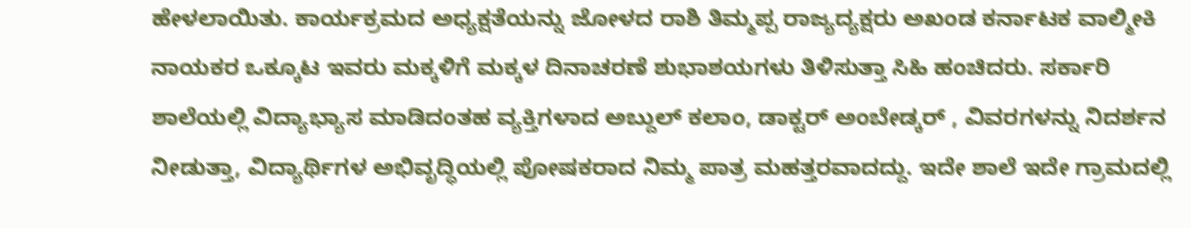ಹೇಳಲಾಯಿತು. ಕಾರ್ಯಕ್ರಮದ ಅಧ್ಯಕ್ಷತೆಯನ್ನು ಜೋಳದ ರಾಶಿ ತಿಮ್ಮಪ್ಪ ರಾಜ್ಯದ್ಯಕ್ಷರು ಅಖಂಡ ಕರ್ನಾಟಕ ವಾಲ್ಮೀಕಿ ನಾಯಕರ ಒಕ್ಕೂಟ ಇವರು ಮಕ್ಕಳಿಗೆ ಮಕ್ಕಳ ದಿನಾಚರಣೆ ಶುಭಾಶಯಗಳು ತಿಳಿಸುತ್ತಾ ಸಿಹಿ ಹಂಚಿದರು. ಸರ್ಕಾರಿ ಶಾಲೆಯಲ್ಲಿ ವಿದ್ಯಾಭ್ಯಾಸ ಮಾಡಿದಂತಹ ವ್ಯಕ್ತಿಗಳಾದ ಅಬ್ದುಲ್ ಕಲಾಂ, ಡಾಕ್ಟರ್ ಅಂಬೇಡ್ಕರ್ , ವಿವರಗಳನ್ನು ನಿದರ್ಶನ ನೀಡುತ್ತಾ, ವಿದ್ಯಾರ್ಥಿಗಳ ಅಭಿವೃದ್ಧಿಯಲ್ಲಿ ಪೋಷಕರಾದ ನಿಮ್ಮ ಪಾತ್ರ ಮಹತ್ತರವಾದದ್ದು. ಇದೇ ಶಾಲೆ ಇದೇ ಗ್ರಾಮದಲ್ಲಿ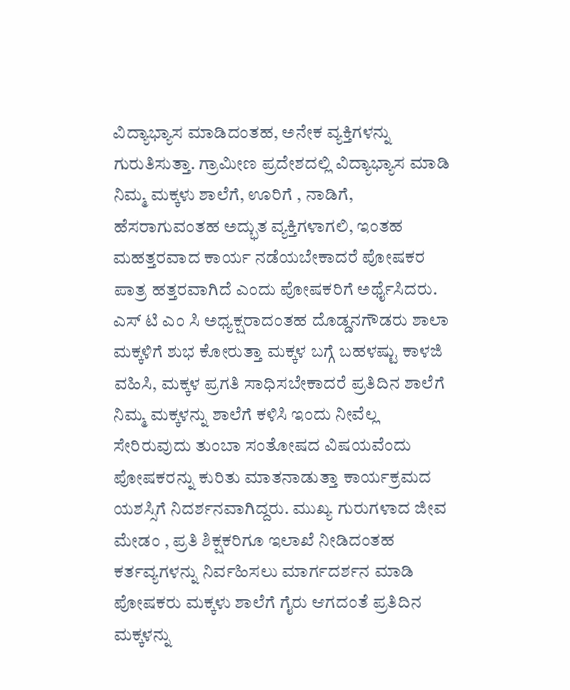ವಿದ್ಯಾಭ್ಯಾಸ ಮಾಡಿದಂತಹ, ಅನೇಕ ವ್ಯಕ್ತಿಗಳನ್ನು ಗುರುತಿಸುತ್ತಾ. ಗ್ರಾಮೀಣ ಪ್ರದೇಶದಲ್ಲಿ ವಿದ್ಯಾಭ್ಯಾಸ ಮಾಡಿ ನಿಮ್ಮ ಮಕ್ಕಳು ಶಾಲೆಗೆ, ಊರಿಗೆ , ನಾಡಿಗೆ, ಹೆಸರಾಗುವಂತಹ ಅದ್ಭುತ ವ್ಯಕ್ತಿಗಳಾಗಲಿ, ಇಂತಹ ಮಹತ್ತರವಾದ ಕಾರ್ಯ ನಡೆಯಬೇಕಾದರೆ ಪೋಷಕರ ಪಾತ್ರ ಹತ್ತರವಾಗಿದೆ ಎಂದು ಪೋಷಕರಿಗೆ ಅರ್ಥೈಸಿದರು. ಎಸ್ ಟಿ ಎಂ ಸಿ ಅಧ್ಯಕ್ಷರಾದಂತಹ ದೊಡ್ಡನಗೌಡರು ಶಾಲಾ ಮಕ್ಕಳಿಗೆ ಶುಭ ಕೋರುತ್ತಾ ಮಕ್ಕಳ ಬಗ್ಗೆ ಬಹಳಷ್ಟು ಕಾಳಜಿ ವಹಿಸಿ, ಮಕ್ಕಳ ಪ್ರಗತಿ ಸಾಧಿಸಬೇಕಾದರೆ ಪ್ರತಿದಿನ ಶಾಲೆಗೆ ನಿಮ್ಮ ಮಕ್ಕಳನ್ನು ಶಾಲೆಗೆ ಕಳಿಸಿ ಇಂದು ನೀವೆಲ್ಲ ಸೇರಿರುವುದು ತುಂಬಾ ಸಂತೋಷದ ವಿಷಯವೆಂದು ಪೋಷಕರನ್ನು ಕುರಿತು ಮಾತನಾಡುತ್ತಾ ಕಾರ್ಯಕ್ರಮದ ಯಶಸ್ಸಿಗೆ ನಿದರ್ಶನವಾಗಿದ್ದರು. ಮುಖ್ಯ ಗುರುಗಳಾದ ಜೀವ ಮೇಡಂ , ಪ್ರತಿ ಶಿಕ್ಷಕರಿಗೂ ಇಲಾಖೆ ನೀಡಿದಂತಹ ಕರ್ತವ್ಯಗಳನ್ನು ನಿರ್ವಹಿಸಲು ಮಾರ್ಗದರ್ಶನ ಮಾಡಿ ಪೋಷಕರು ಮಕ್ಕಳು ಶಾಲೆಗೆ ಗೈರು ಆಗದಂತೆ ಪ್ರತಿದಿನ ಮಕ್ಕಳನ್ನು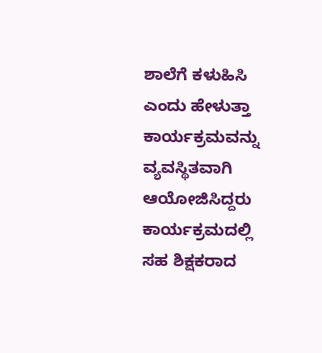ಶಾಲೆಗೆ ಕಳುಹಿಸಿ ಎಂದು ಹೇಳುತ್ತಾ ಕಾರ್ಯಕ್ರಮವನ್ನು ವ್ಯವಸ್ಥಿತವಾಗಿ ಆಯೋಜಿಸಿದ್ದರು ಕಾರ್ಯಕ್ರಮದಲ್ಲಿ ಸಹ ಶಿಕ್ಷಕರಾದ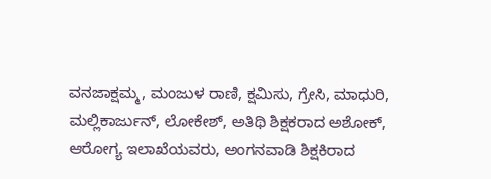ವನಜಾಕ್ಷಮ್ಮ, ಮಂಜುಳ ರಾಣಿ, ಕ್ಷಮಿಸು, ಗ್ರೇಸಿ, ಮಾಧುರಿ, ಮಲ್ಲಿಕಾರ್ಜುನ್, ಲೋಕೇಶ್, ಅತಿಥಿ ಶಿಕ್ಷಕರಾದ ಅಶೋಕ್, ಆರೋಗ್ಯ ಇಲಾಖೆಯವರು, ಅಂಗನವಾಡಿ ಶಿಕ್ಷಕಿರಾದ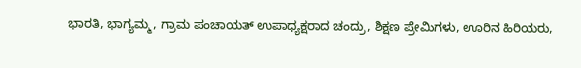ಭಾರತಿ, ಭಾಗ್ಯಮ್ಮ, ಗ್ರಾಮ ಪಂಚಾಯತ್ ಉಪಾಧ್ಯಕ್ಷರಾದ ಚಂದ್ರು, ಶಿಕ್ಷಣ ಪ್ರೇಮಿಗಳು, ಊರಿನ ಹಿರಿಯರು,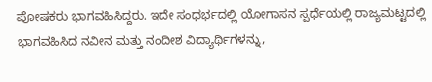ಪೋಷಕರು ಭಾಗವಹಿಸಿದ್ದರು. ಇದೇ ಸಂಧರ್ಭದಲ್ಲಿ ಯೋಗಾಸನ ಸ್ಪರ್ಧೆಯಲ್ಲಿ ರಾಜ್ಯಮಟ್ಟದಲ್ಲಿ ಭಾಗವಹಿಸಿದ ನವೀನ ಮತ್ತು ನಂದೀಶ ವಿದ್ಯಾರ್ಥಿಗಳನ್ನು,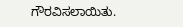ಗೌರವಿಸಲಾಯಿತು.